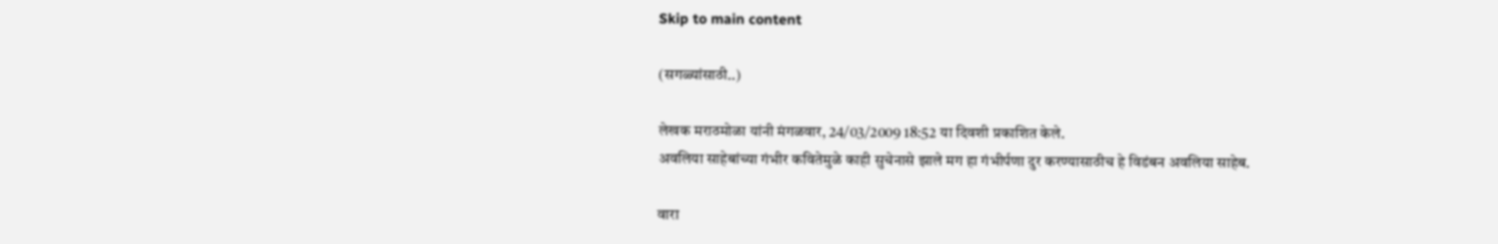Skip to main content

(सगळ्यांसाठी..)

लेखक मराठमोळा यांनी मंगळवार, 24/03/2009 18:52 या दिवशी प्रकाशित केले.
अवलिया साहेबांच्या गंभीर कवितेमुळे काही सुचेनासे झाले मग हा गंभीर्पणा दुर करण्यासाठीच हे विडंबन अवलिया साहेब.

वारा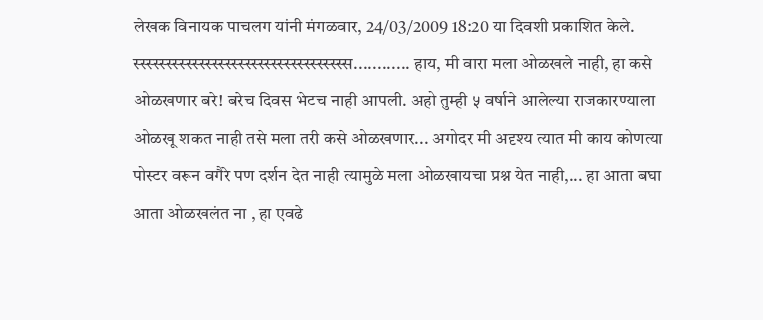लेखक विनायक पाचलग यांनी मंगळवार, 24/03/2009 18:20 या दिवशी प्रकाशित केले.
स्स्स्स्स्स्स्स्स्स्स्स्स्स्स्स्स्स्स्स्स्स्स्स्स्स्स्स्स्स्स्स्स............ हाय, मी वारा मला ओळखले नाही, हा कसे ओळखणार बरे! बरेच दिवस भेटच नाही आपली. अहो तुम्ही ५ वर्षाने आलेल्या राजकारण्याला ओळखू शकत नाही तसे मला तरी कसे ओळखणार... अगोदर मी अदृश्य त्यात मी काय कोणत्या पोस्टर वरून वगैरे पण दर्शन देत नाही त्यामुळे मला ओळखायचा प्रश्न येत नाही,... हा आता बघा आता ओळखलंत ना , हा एवढे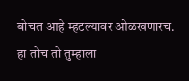बोचत आहे म्हटल्यावर ओळखणारच. हा तोच तो तुम्हाला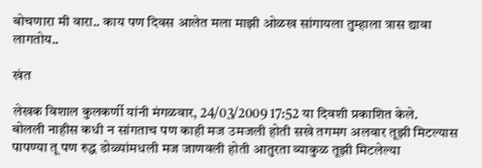बोचणारा मी वारा.. काय पण दिवस आलेत मला माझी ओळख सांगायला तुम्हाला त्रास द्यावा लागतोय..

खंत

लेखक विशाल कुलकर्णी यांनी मंगळवार, 24/03/2009 17:52 या दिवशी प्रकाशित केले.
बोलली नाहीस कधी न सांगताच पण काही मज उमजली होती सखे तगमग अलवार तूझी मिटल्यास पापण्या तू पण रुद्ध डोळ्यांमधली मज जाणवली होती आतुरता व्याकुळ तूझी मिटलेल्या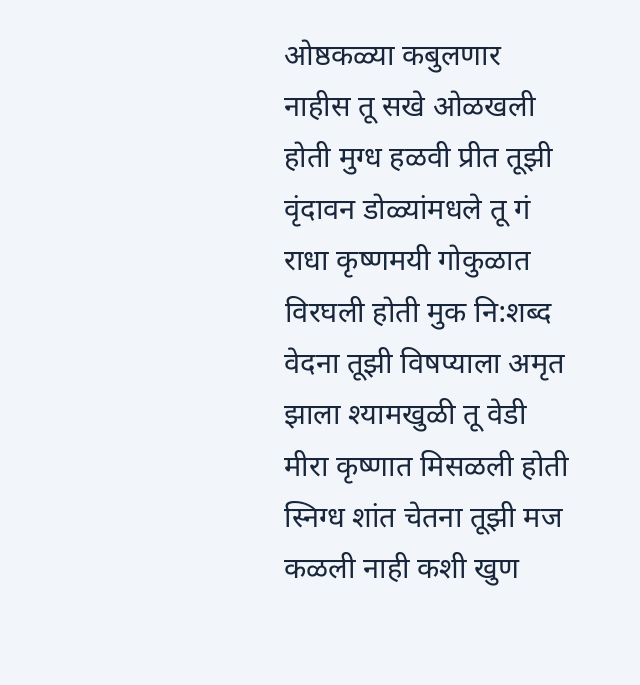ओष्ठकळ्या कबुलणार नाहीस तू सखे ओळखली होती मुग्ध हळवी प्रीत तूझी वृंदावन डोळ्यांमधले तू गं राधा कृष्णमयी गोकुळात विरघली होती मुक नि:शब्द वेदना तूझी विषप्याला अमृत झाला श्यामखुळी तू वेडी मीरा कृष्णात मिसळली होती स्निग्ध शांत चेतना तूझी मज कळली नाही कशी खुण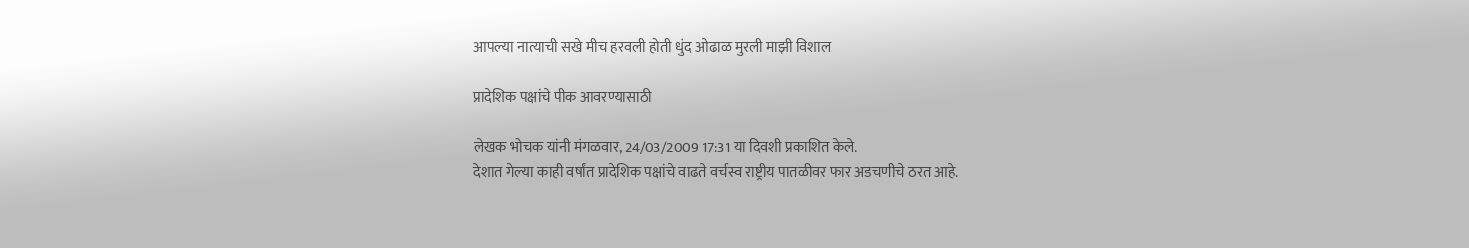आपल्या नात्याची सखे मीच हरवली होती धुंद ओढाळ मुरली माझी विशाल

प्रादेशिक पक्षांचे पीक आवरण्यासाठी

लेखक भोचक यांनी मंगळवार, 24/03/2009 17:31 या दिवशी प्रकाशित केले.
देशात गेल्या काही वर्षांत प्रादेशिक पक्षांचे वाढते वर्चस्व राष्ट्रीय पातळीवर फार अडचणीचे ठरत आहे.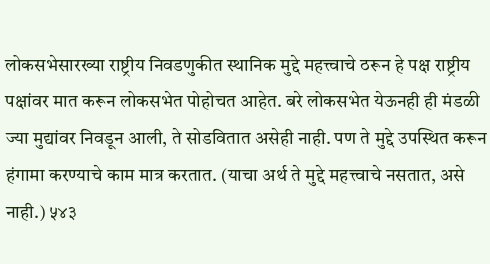लोकसभेसारख्या राष्ट्रीय निवडणुकीत स्थानिक मुद्दे महत्त्वाचे ठरून हे पक्ष राष्ट्रीय पक्षांवर मात करून लोकसभेत पोहोचत आहेत. बरे लोकसभेत येऊनही ही मंडळी ज्या मुद्यांवर निवडून आली, ते सोडवितात असेही नाही. पण ते मुद्दे उपस्थित करून हंगामा करण्याचे काम मात्र करतात. (याचा अर्थ ते मुद्दे महत्त्वाचे नसतात, असे नाही.) ५४३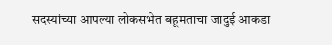सदस्यांच्या आपल्या लोकसभेत बहूमताचा जादुई आकडा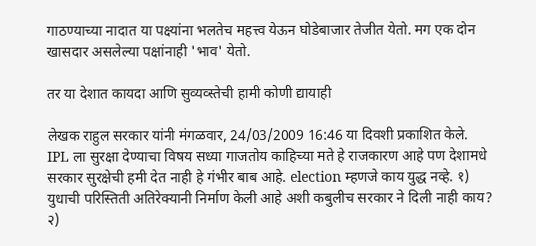गाठण्याच्या नादात या पक्ष्यांना भलतेच महत्त्व येऊन घोडेबाजार तेजीत येतो. मग एक दोन खासदार असलेल्या पक्षांनाही 'भाव' येतो.

तर या देशात कायदा आणि सुव्यव्स्तेची हामी कोणी द्यायाही

लेखक राहुल सरकार यांनी मंगळवार, 24/03/2009 16:46 या दिवशी प्रकाशित केले.
IPL ला सुरक्षा देण्याचा विषय सध्या गाजतोय काहिच्या मते हे राजकारण आहे पण देशामधे सरकार सुरक्षेची हमी देत नाही हे गंभीर बाब आहे. election म्हणजे काय युद्ध नव्हे. १) युधाची परिस्तिती अतिरेक्यानी निर्माण केली आहे अशी कबुलीच सरकार ने दिली नाही काय? २)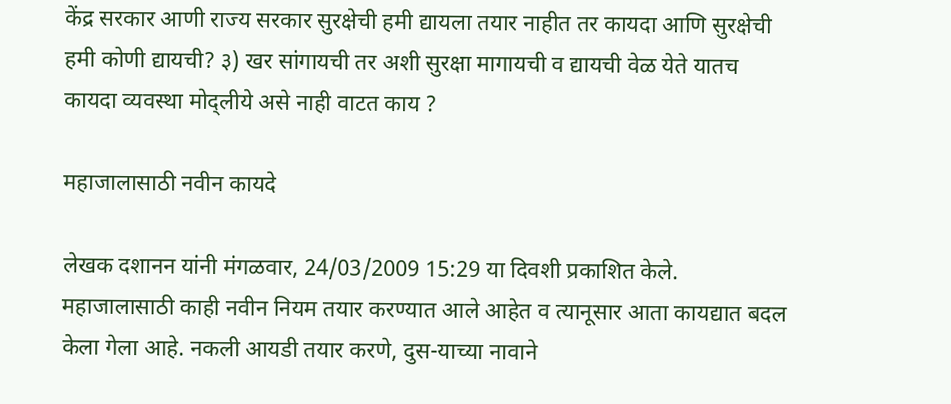केंद्र सरकार आणी राज्य सरकार सुरक्षेची हमी द्यायला तयार नाहीत तर कायदा आणि सुरक्षेची हमी कोणी द्यायची? ३) खर सांगायची तर अशी सुरक्षा मागायची व द्यायची वेळ येते यातच कायदा व्यवस्था मोद्लीये असे नाही वाटत काय ?

महाजालासाठी नवीन कायदे

लेखक दशानन यांनी मंगळवार, 24/03/2009 15:29 या दिवशी प्रकाशित केले.
महाजालासाठी काही नवीन नियम तयार करण्यात आले आहेत व त्यानूसार आता कायद्यात बदल केला गेला आहे. नकली आयडी तयार करणे, दुस-याच्या नावाने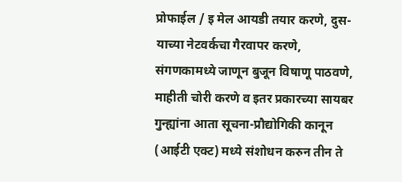प्रोफाईल / इ मेल आयडी तयार करणे, दुस-याच्या नेटवर्कचा गैरवापर करणे, संगणकामध्ये जाणून बुजून विषाणू पाठवणे, माहीती चोरी करणे व इतर प्रकारच्या सायबर गुन्ह्यांना आता सूचना-प्रौद्योगिकी कानून (आईटी एक्ट) मध्ये संशोधन करुन तीन ते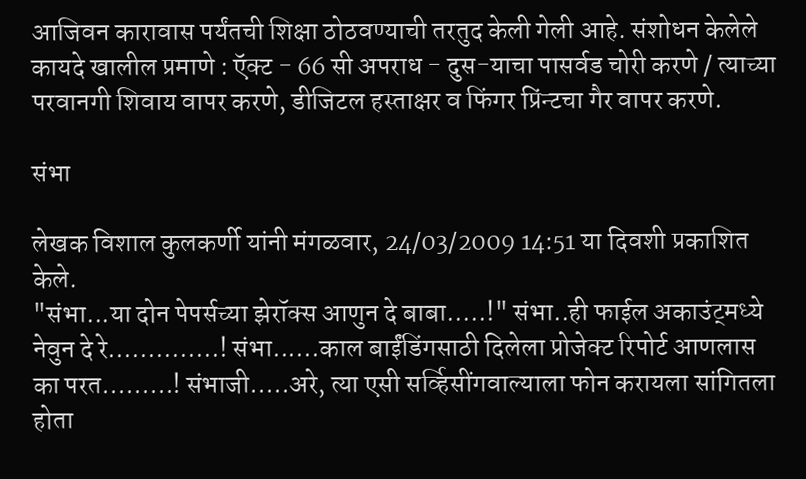आजिवन कारावास पर्यंतची शिक्षा ठोठवण्याची तरतुद केली गेली आहे. संशोधन केलेले कायदे खालील प्रमाणे : ऍक्ट - 66 सी अपराध - दुस-याचा पासर्वड चोरी करणे / त्याच्या परवानगी शिवाय वापर करणे, डीजिटल हस्ताक्षर व फिंगर प्रिंन्टचा गैर वापर करणे.

संभा

लेखक विशाल कुलकर्णी यांनी मंगळवार, 24/03/2009 14:51 या दिवशी प्रकाशित केले.
"संभा...या दोन पेपर्सच्या झेरॉक्स आणुन दे बाबा.....!" संभा..ही फाईल अकाउंट्मध्ये नेवुन दे रे..............! संभा......काल बाईंडिंगसाठी दिलेला प्रोजेक्ट रिपोर्ट आणलास का परत.........! संभाजी.....अरे, त्या एसी सर्व्हिसींगवाल्याला फोन करायला सांगितला होता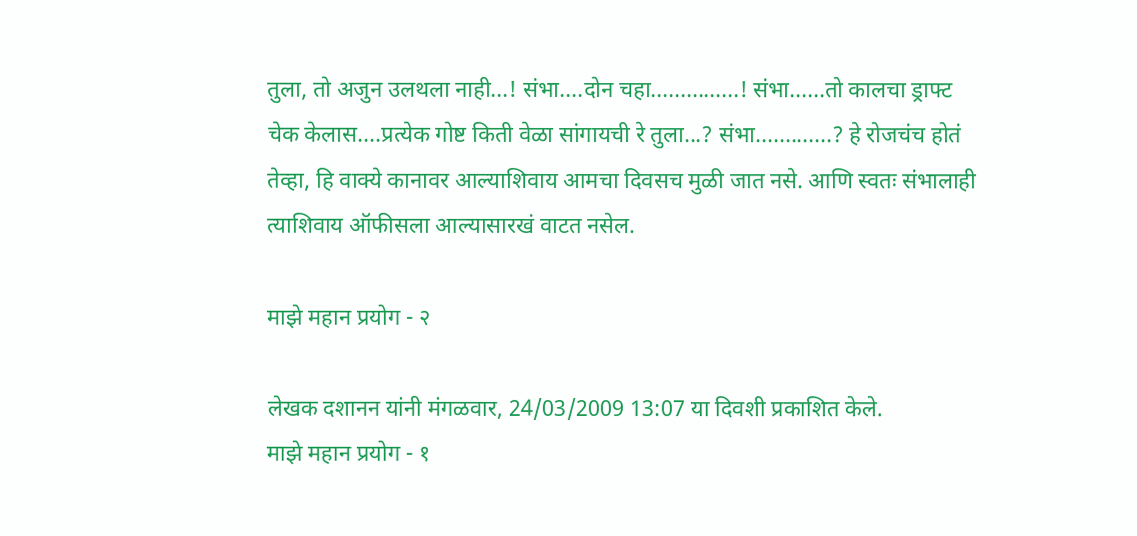तुला, तो अजुन उलथला नाही...! संभा....दोन चहा...............! संभा......तो कालचा ड्राफ्ट चेक केलास....प्रत्येक गोष्ट किती वेळा सांगायची रे तुला...? संभा.............? हे रोजचंच होतं तेव्हा, हि वाक्ये कानावर आल्याशिवाय आमचा दिवसच मुळी जात नसे. आणि स्वतः संभालाही त्याशिवाय ऑफीसला आल्यासारखं वाटत नसेल.

माझे महान प्रयोग - २

लेखक दशानन यांनी मंगळवार, 24/03/2009 13:07 या दिवशी प्रकाशित केले.
माझे महान प्रयोग - १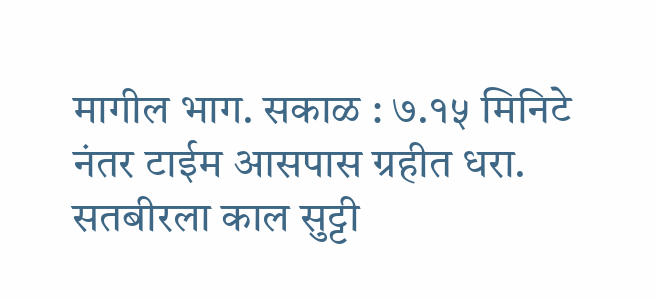मागील भाग. सकाळ : ७.१५ मिनिटे नंतर टाईम आसपास ग्रहीत धरा. सतबीरला काल सुट्टी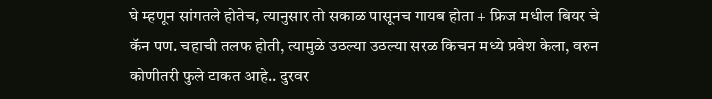घे म्हणून सांगतले होतेच, त्यानुसार तो सकाळ पासूनच गायब होता + फ्रिज मधील बियर चे कॅन पण. चहाची तलफ होती, त्यामुळे उठल्या उठल्या सरळ किचन मध्ये प्रवेश केला, वरुन कोणीतरी फुले टाकत आहे.. दुरवर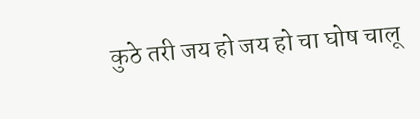कुठे तरी जय हो जय हो चा घोष चालू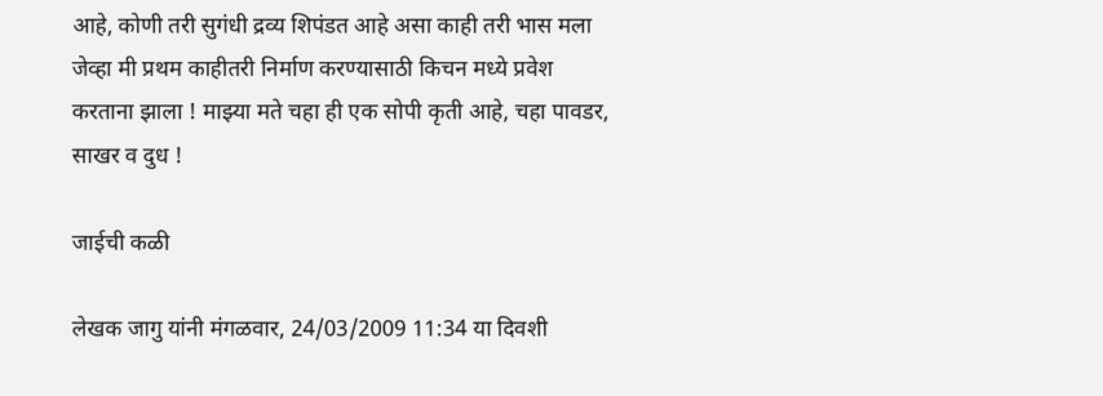आहे, कोणी तरी सुगंधी द्रव्य शिपंडत आहे असा काही तरी भास मला जेव्हा मी प्रथम काहीतरी निर्माण करण्यासाठी किचन मध्ये प्रवेश करताना झाला ! माझ्या मते चहा ही एक सोपी कृती आहे, चहा पावडर, साखर व दुध !

जाईची कळी

लेखक जागु यांनी मंगळवार, 24/03/2009 11:34 या दिवशी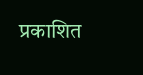प्रकाशित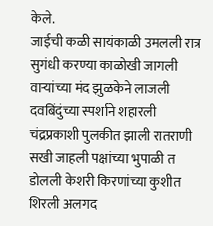केले.
जाईची कळी सायंकाळी उमलली रात्र सुगंधी करण्या काळोखी जागली वार्‍यांच्या मंद झुळकेने लाजली दवबिंदुंच्या स्पर्शाने शहारली चंद्रप्रकाशी पुलकीत झाली रातराणी सखी जाहली पक्षांच्या भुपाळी त डोलली केशरी किरणांच्या कुशीत शिरली अलगद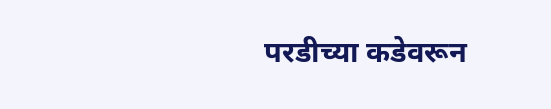परडीच्या कडेवरून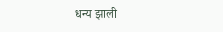धन्य झाली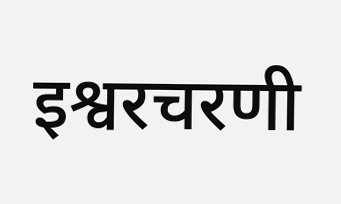इश्वरचरणी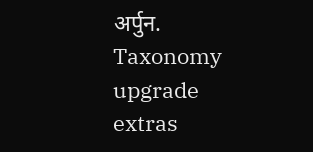अर्पुन.
Taxonomy upgrade extras